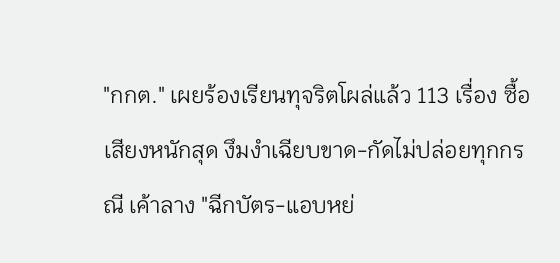"กกต." เผยร้องเรียนทุจริตโผล่แล้ว 113 เรื่อง ซื้อเสียงหนักสุด งึมงำเฉียบขาด-กัดไม่ปล่อยทุกกรณี เค้าลาง "ฉีกบัตร-แอบหย่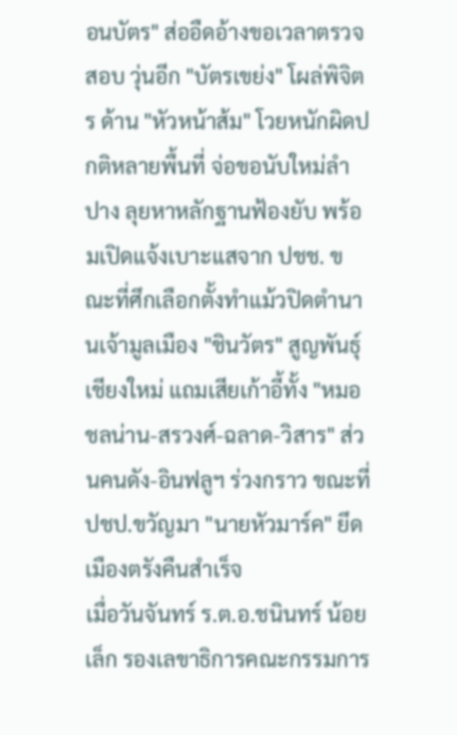อนบัตร" ส่ออืดอ้างขอเวลาตรวจสอบ วุ่นอีก "บัตรเขย่ง" โผล่พิจิตร ด้าน "หัวหน้าส้ม" โวยหนักผิดปกติหลายพื้นที่ จ่อขอนับใหม่ลำปาง ลุยหาหลักฐานฟ้องยับ พร้อมเปิดแจ้งเบาะแสจาก ปชช. ขณะที่ศึกเลือกตั้งทำแม้วปิดตำนานเจ้ามูลเมือง "ชินวัตร" สูญพันธุ์เชียงใหม่ แถมเสียเก้าอี้ทั้ง "หมอชลน่าน-สรวงศ์-ฉลาด-วิสาร" ส่วนคนดัง-อินฟลูฯ ร่วงกราว ขณะที่ ปชป.ขวัญมา "นายหัวมาร์ค" ยึดเมืองตรังคืนสำเร็จ
เมื่อวันจันทร์ ร.ต.อ.ชนินทร์ น้อยเล็ก รองเลขาธิการคณะกรรมการ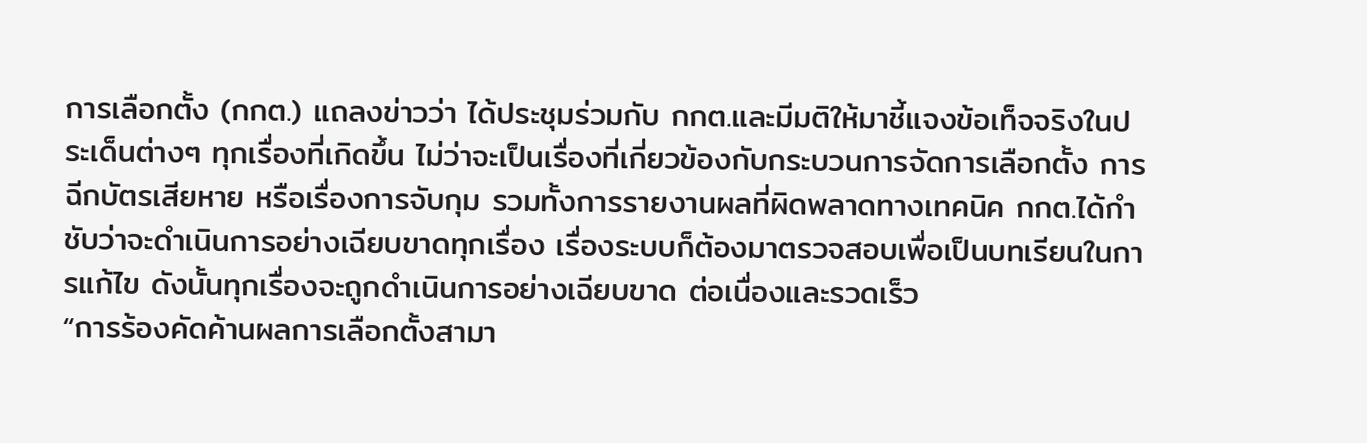การเลือกตั้ง (กกต.) แถลงข่าวว่า ได้ประชุมร่วมกับ กกต.และมีมติให้มาชี้แจงข้อเท็จจริงในประเด็นต่างๆ ทุกเรื่องที่เกิดขึ้น ไม่ว่าจะเป็นเรื่องที่เกี่ยวข้องกับกระบวนการจัดการเลือกตั้ง การฉีกบัตรเสียหาย หรือเรื่องการจับกุม รวมทั้งการรายงานผลที่ผิดพลาดทางเทคนิค กกต.ได้กำชับว่าจะดำเนินการอย่างเฉียบขาดทุกเรื่อง เรื่องระบบก็ต้องมาตรวจสอบเพื่อเป็นบทเรียนในการแก้ไข ดังนั้นทุกเรื่องจะถูกดำเนินการอย่างเฉียบขาด ต่อเนื่องและรวดเร็ว
“การร้องคัดค้านผลการเลือกตั้งสามา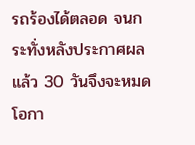รถร้องได้ตลอด จนกระทั่งหลังประกาศผลแล้ว 30 วันจึงจะหมดโอกา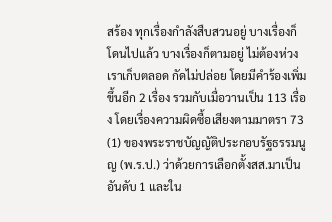สร้อง ทุกเรื่องกำลังสืบสวนอยู่ บางเรื่องก็โดนไปแล้ว บางเรื่องก็ตามอยู่ ไม่ต้องห่วงเราเก็บตลอด กัดไม่ปล่อย โดยมีคำร้องเพิ่มขึ้นอีก 2 เรื่อง รวมกับเมื่อวานเป็น 113 เรื่อง โดยเรื่องความผิดซื้อเสียงตามมาตรา 73 (1) ของพระราชบัญญัติประกอบรัฐธรรมนูญ (พ.ร.ป.) ว่าด้วยการเลือกตั้งสส.มาเป็นอันดับ 1 และใน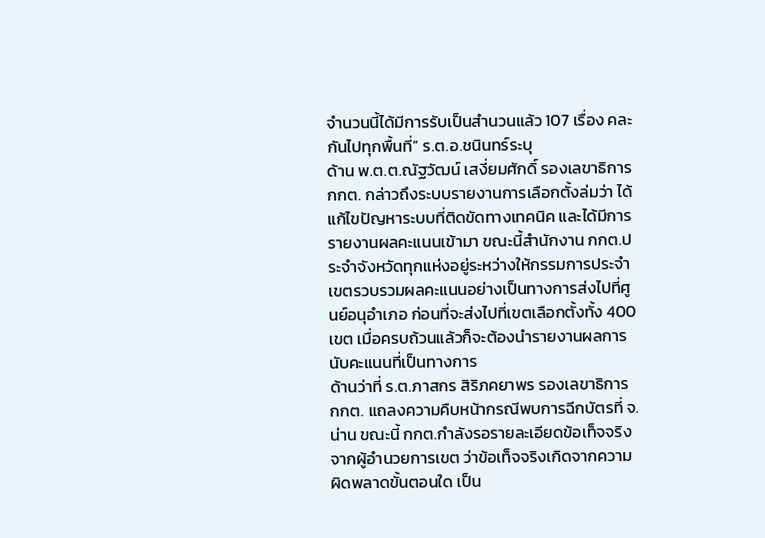จำนวนนี้ได้มีการรับเป็นสำนวนแล้ว 107 เรื่อง คละกันไปทุกพื้นที่” ร.ต.อ.ชนินทร์ระบุ
ด้าน พ.ต.ต.ณัฐวัฒน์ เสงี่ยมศักดิ์ รองเลขาธิการ กกต. กล่าวถึงระบบรายงานการเลือกตั้งล่มว่า ได้แก้ไขปัญหาระบบที่ติดขัดทางเทคนิค และได้มีการรายงานผลคะแนนเข้ามา ขณะนี้สำนักงาน กกต.ประจำจังหวัดทุกแห่งอยู่ระหว่างให้กรรมการประจำเขตรวบรวมผลคะแนนอย่างเป็นทางการส่งไปที่ศูนย์อนุอำเภอ ก่อนที่จะส่งไปที่เขตเลือกตั้งทั้ง 400 เขต เมื่อครบถ้วนแล้วก็จะต้องนำรายงานผลการนับคะแนนที่เป็นทางการ
ด้านว่าที่ ร.ต.ภาสกร สิริภคยาพร รองเลขาธิการ กกต. แถลงความคืบหน้ากรณีพบการฉีกบัตรที่ จ.น่าน ขณะนี้ กกต.กำลังรอรายละเอียดข้อเท็จจริงจากผู้อำนวยการเขต ว่าข้อเท็จจริงเกิดจากความผิดพลาดขั้นตอนใด เป็น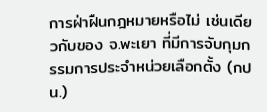การฝ่าฝืนกฎหมายหรือไม่ เช่นเดียวกับของ จ.พะเยา ที่มีการจับกุมกรรมการประจำหน่วยเลือกตั้ง (กปน.)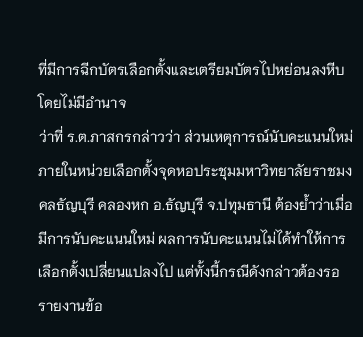ที่มีการฉีกบัตรเลือกตั้งและเตรียมบัตรไปหย่อนลงหีบโดยไม่มีอำนาจ
ว่าที่ ร.ต.ภาสกรกล่าวว่า ส่วนเหตุการณ์นับคะแนนใหม่ ภายในหน่วยเลือกตั้งจุดหอประชุมมหาวิทยาลัยราชมงคลธัญบุรี คลองหก อ.ธัญบุรี จ.ปทุมธานี ต้องย้ำว่าเมื่อมีการนับคะแนนใหม่ ผลการนับคะแนนไม่ได้ทำให้การเลือกตั้งเปลี่ยนแปลงไป แต่ทั้งนี้กรณีดังกล่าวต้องรอรายงานข้อ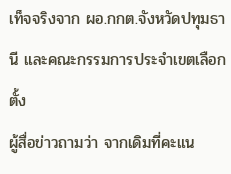เท็จจริงจาก ผอ.กกต.จังหวัดปทุมธานี และคณะกรรมการประจำเขตเลือกตั้ง
ผู้สื่อข่าวถามว่า จากเดิมที่คะแน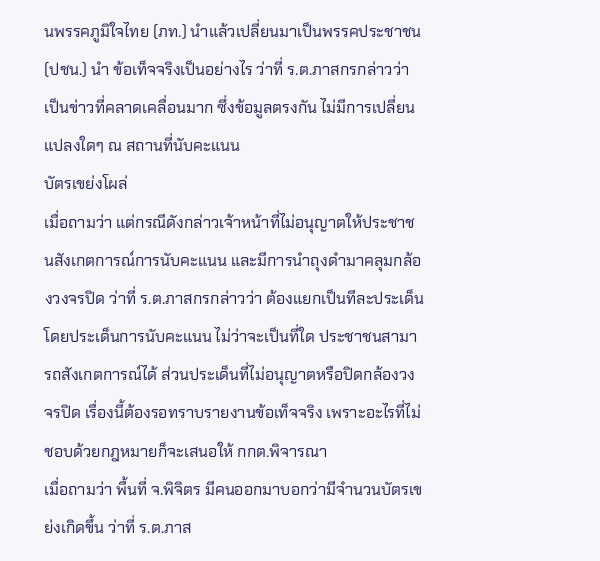นพรรคภูมิใจไทย (ภท.) นำแล้วเปลี่ยนมาเป็นพรรคประชาชน (ปชน.) นำ ข้อเท็จจริงเป็นอย่างไร ว่าที่ ร.ต.ภาสกรกล่าวว่า เป็นข่าวที่คลาดเคลื่อนมาก ซึ่งข้อมูลตรงกัน ไม่มีการเปลี่ยนแปลงใดๆ ณ สถานที่นับคะแนน
บัตรเขย่งโผล่
เมื่อถามว่า แต่กรณีดังกล่าวเจ้าหน้าที่ไม่อนุญาตให้ประชาชนสังเกตการณ์การนับคะแนน และมีการนำถุงดำมาคลุมกล้องวงจรปิด ว่าที่ ร.ต.ภาสกรกล่าวว่า ต้องแยกเป็นทีละประเด็น โดยประเด็นการนับคะแนน ไม่ว่าจะเป็นที่ใด ประชาชนสามารถสังเกตการณ์ได้ ส่วนประเด็นที่ไม่อนุญาตหรือปิดกล้องวงจรปิด เรื่องนี้ต้องรอทราบรายงานข้อเท็จจริง เพราะอะไรที่ไม่ชอบด้วยกฎหมายก็จะเสนอให้ กกต.พิจารณา
เมื่อถามว่า พื้นที่ จ.พิจิตร มีคนออกมาบอกว่ามีจำนวนบัตรเขย่งเกิดขึ้น ว่าที่ ร.ต.ภาส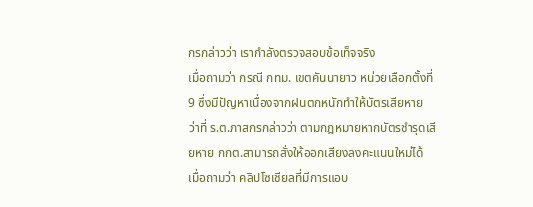กรกล่าวว่า เรากำลังตรวจสอบข้อเท็จจริง
เมื่อถามว่า กรณี กทม. เขตคันนายาว หน่วยเลือกตั้งที่ 9 ซึ่งมีปัญหาเนื่องจากฝนตกหนักทำให้บัตรเสียหาย ว่าที่ ร.ต.ภาสกรกล่าวว่า ตามกฎหมายหากบัตรชำรุดเสียหาย กกต.สามารถสั่งให้ออกเสียงลงคะแนนใหม่ได้ เมื่อถามว่า คลิปโซเชียลที่มีการแอบ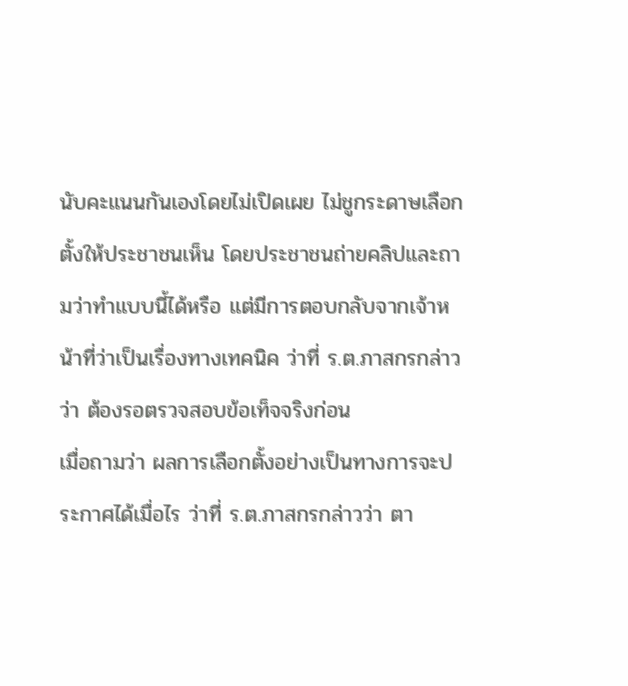นับคะแนนกันเองโดยไม่เปิดเผย ไม่ชูกระดาษเลือกตั้งให้ประชาชนเห็น โดยประชาชนถ่ายคลิปและถามว่าทำแบบนี้ได้หรือ แต่มีการตอบกลับจากเจ้าหน้าที่ว่าเป็นเรื่องทางเทคนิค ว่าที่ ร.ต.ภาสกรกล่าวว่า ต้องรอตรวจสอบข้อเท็จจริงก่อน
เมื่อถามว่า ผลการเลือกตั้งอย่างเป็นทางการจะประกาศได้เมื่อไร ว่าที่ ร.ต.ภาสกรกล่าวว่า ตา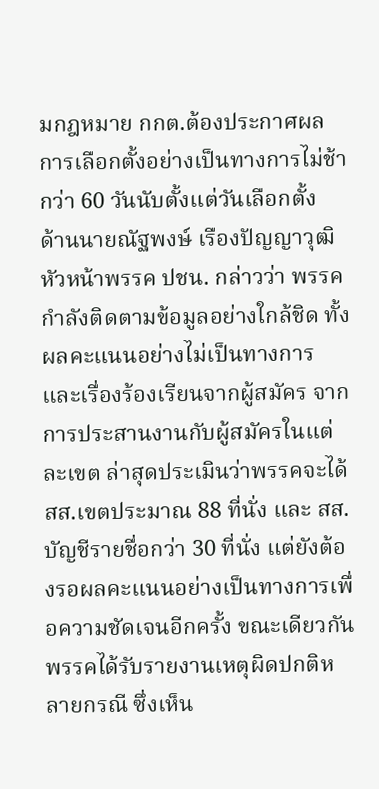มกฎหมาย กกต.ต้องประกาศผลการเลือกตั้งอย่างเป็นทางการไม่ช้ากว่า 60 วันนับตั้งแต่วันเลือกตั้ง
ด้านนายณัฐพงษ์ เรืองปัญญาวุฒิ หัวหน้าพรรค ปชน. กล่าวว่า พรรคกำลังติดตามข้อมูลอย่างใกล้ชิด ทั้งผลคะแนนอย่างไม่เป็นทางการและเรื่องร้องเรียนจากผู้สมัคร จากการประสานงานกับผู้สมัครในแต่ละเขต ล่าสุดประเมินว่าพรรคจะได้ สส.เขตประมาณ 88 ที่นั่ง และ สส.บัญชีรายชื่อกว่า 30 ที่นั่ง แต่ยังต้องรอผลคะแนนอย่างเป็นทางการเพื่อความชัดเจนอีกครั้ง ขณะเดียวกันพรรคได้รับรายงานเหตุผิดปกติหลายกรณี ซึ่งเห็น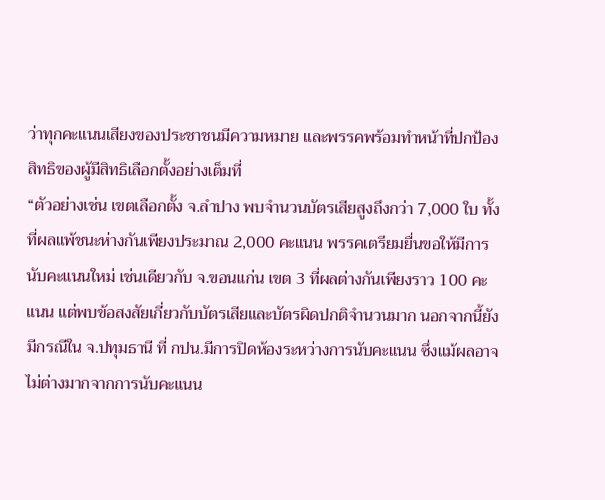ว่าทุกคะแนนเสียงของประชาชนมีความหมาย และพรรคพร้อมทำหน้าที่ปกป้องสิทธิของผู้มีสิทธิเลือกตั้งอย่างเต็มที่
“ตัวอย่างเช่น เขตเลือกตั้ง จ.ลำปาง พบจำนวนบัตรเสียสูงถึงกว่า 7,000 ใบ ทั้งที่ผลแพ้ชนะห่างกันเพียงประมาณ 2,000 คะแนน พรรคเตรียมยื่นขอให้มีการนับคะแนนใหม่ เช่นเดียวกับ จ.ขอนแก่น เขต 3 ที่ผลต่างกันเพียงราว 100 คะแนน แต่พบข้อสงสัยเกี่ยวกับบัตรเสียและบัตรผิดปกติจำนวนมาก นอกจากนี้ยังมีกรณีใน จ.ปทุมธานี ที่ กปน.มีการปิดห้องระหว่างการนับคะแนน ซึ่งแม้ผลอาจไม่ต่างมากจากการนับคะแนน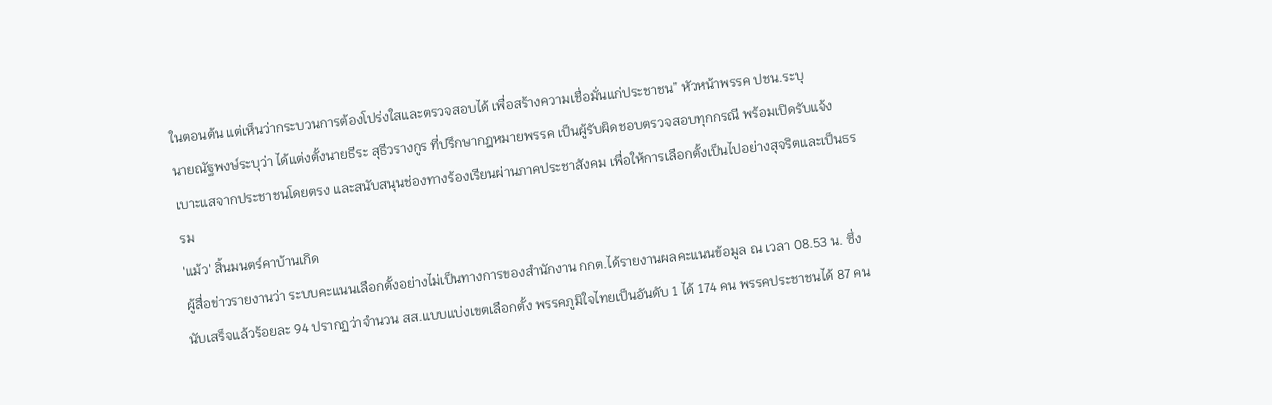ในตอนต้น แต่เห็นว่ากระบวนการต้องโปร่งใสและตรวจสอบได้ เพื่อสร้างความเชื่อมั่นแก่ประชาชน” หัวหน้าพรรค ปชน.ระบุ
นายณัฐพงษ์ระบุว่า ได้แต่งตั้งนายธีระ สุธีวรางกูร ที่ปรึกษากฎหมายพรรค เป็นผู้รับผิดชอบตรวจสอบทุกกรณี พร้อมเปิดรับแจ้งเบาะแสจากประชาชนโดยตรง และสนับสนุนช่องทางร้องเรียนผ่านภาคประชาสังคม เพื่อให้การเลือกตั้งเป็นไปอย่างสุจริตและเป็นธรรม
'แม้ว' สิ้นมนตร์คาบ้านเกิด
ผู้สื่อข่าวรายงานว่า ระบบคะแนนเลือกตั้งอย่างไม่เป็นทางการของสำนักงาน กกต.ได้รายงานผลคะแนนข้อมูล ณ เวลา 08.53 น. ซึ่งนับเสร็จแล้วร้อยละ 94 ปรากฏว่าจำนวน สส.แบบแบ่งเขตเลือกตั้ง พรรคภูมิใจไทยเป็นอันดับ 1 ได้ 174 คน พรรคประชาชนได้ 87 คน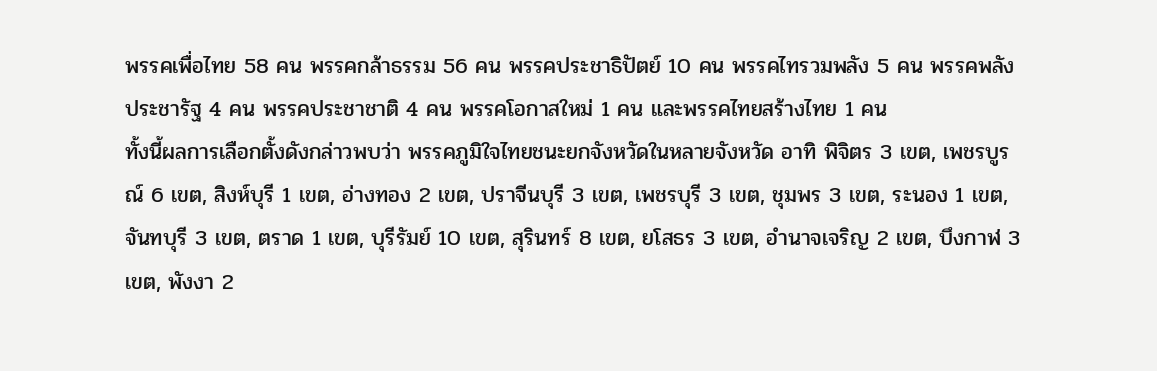พรรคเพื่อไทย 58 คน พรรคกล้าธรรม 56 คน พรรคประชาธิปัตย์ 10 คน พรรคไทรวมพลัง 5 คน พรรคพลังประชารัฐ 4 คน พรรคประชาชาติ 4 คน พรรคโอกาสใหม่ 1 คน และพรรคไทยสร้างไทย 1 คน
ทั้งนี้ผลการเลือกตั้งดังกล่าวพบว่า พรรคภูมิใจไทยชนะยกจังหวัดในหลายจังหวัด อาทิ พิจิตร 3 เขต, เพชรบูรณ์ 6 เขต, สิงห์บุรี 1 เขต, อ่างทอง 2 เขต, ปราจีนบุรี 3 เขต, เพชรบุรี 3 เขต, ชุมพร 3 เขต, ระนอง 1 เขต, จันทบุรี 3 เขต, ตราด 1 เขต, บุรีรัมย์ 10 เขต, สุรินทร์ 8 เขต, ยโสธร 3 เขต, อำนาจเจริญ 2 เขต, บึงกาฬ 3 เขต, พังงา 2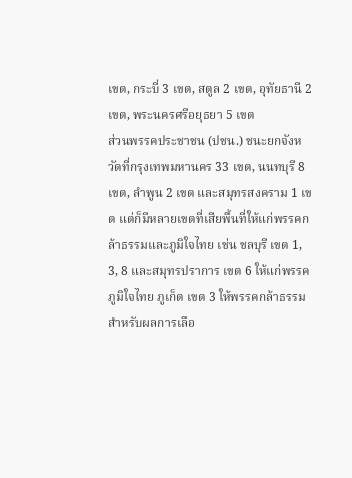เขต, กระบี่ 3 เขต, สตูล 2 เขต, อุทัยธานี 2 เขต, พระนครศรีอยุธยา 5 เขต
ส่วนพรรคประชาชน (ปชน.) ชนะยกจังหวัดที่กรุงเทพมหานคร 33 เขต, นนทบุรี 8 เขต, ลำพูน 2 เขต และสมุทรสงคราม 1 เขต แต่ก็มีหลายเขตที่เสียพื้นที่ให้แก่พรรคกล้าธรรมและภูมิใจไทย เช่น ชลบุรี เขต 1, 3, 8 และสมุทรปราการ เขต 6 ให้แก่พรรคภูมิใจไทย ภูเก็ต เขต 3 ให้พรรคกล้าธรรม
สำหรับผลการเลือ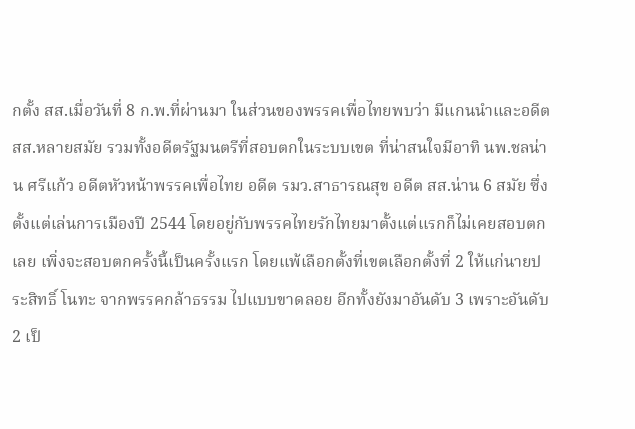กตั้ง สส.เมื่อวันที่ 8 ก.พ.ที่ผ่านมา ในส่วนของพรรคเพื่อไทยพบว่า มีแกนนำและอดีต สส.หลายสมัย รวมทั้งอดีตรัฐมนตรีที่สอบตกในระบบเขต ที่น่าสนใจมีอาทิ นพ.ชลน่าน ศรีแก้ว อดีตหัวหน้าพรรคเพื่อไทย อดีต รมว.สาธารณสุข อดีต สส.น่าน 6 สมัย ซึ่งตั้งแต่เล่นการเมืองปี 2544 โดยอยู่กับพรรคไทยรักไทยมาตั้งแต่แรกก็ไม่เคยสอบตกเลย เพิ่งจะสอบตกครั้งนี้เป็นครั้งแรก โดยแพ้เลือกตั้งที่เขตเลือกตั้งที่ 2 ให้แก่นายประสิทธิ์ โนทะ จากพรรคกล้าธรรม ไปแบบขาดลอย อีกทั้งยังมาอันดับ 3 เพราะอันดับ 2 เป็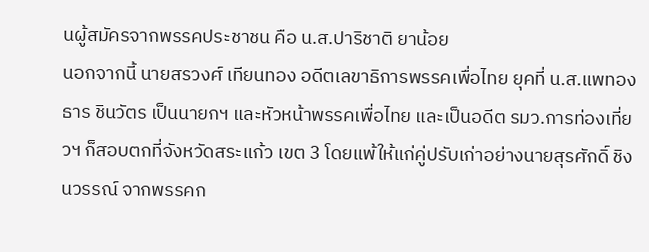นผู้สมัครจากพรรคประชาชน คือ น.ส.ปาริชาติ ยาน้อย
นอกจากนี้ นายสรวงศ์ เทียนทอง อดีตเลขาธิการพรรคเพื่อไทย ยุคที่ น.ส.แพทองธาร ชินวัตร เป็นนายกฯ และหัวหน้าพรรคเพื่อไทย และเป็นอดีต รมว.การท่องเที่ยวฯ ก็สอบตกที่จังหวัดสระแก้ว เขต 3 โดยแพ้ให้แก่คู่ปรับเก่าอย่างนายสุรศักดิ์ ชิงนวรรณ์ จากพรรคก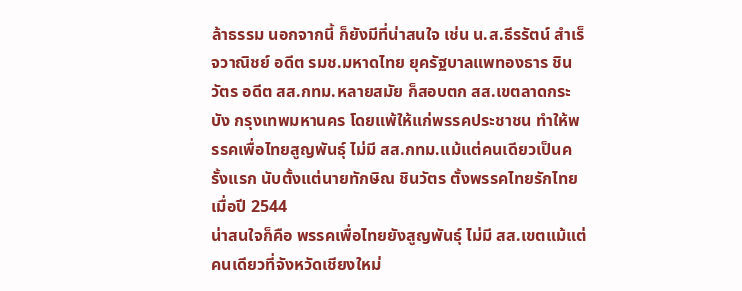ล้าธรรม นอกจากนี้ ก็ยังมีที่น่าสนใจ เช่น น.ส.ธีรรัตน์ สำเร็จวาณิชย์ อดีต รมช.มหาดไทย ยุครัฐบาลแพทองธาร ชินวัตร อดีต สส.กทม.หลายสมัย ก็สอบตก สส.เขตลาดกระบัง กรุงเทพมหานคร โดยแพ้ให้แก่พรรคประชาชน ทำให้พรรคเพื่อไทยสูญพันธุ์ ไม่มี สส.กทม.แม้แต่คนเดียวเป็นครั้งแรก นับตั้งแต่นายทักษิณ ชินวัตร ตั้งพรรคไทยรักไทยเมื่อปี 2544
น่าสนใจก็คือ พรรคเพื่อไทยยังสูญพันธุ์ ไม่มี สส.เขตแม้แต่คนเดียวที่จังหวัดเชียงใหม่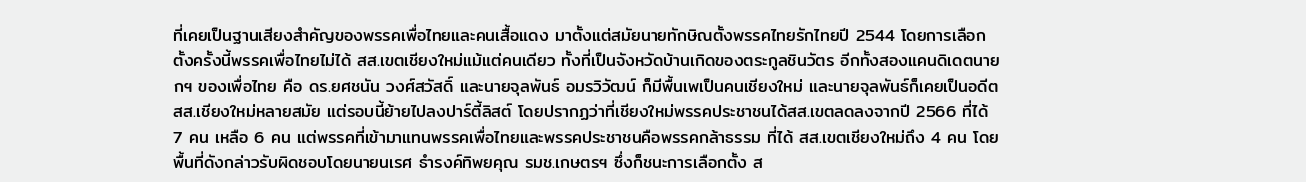ที่เคยเป็นฐานเสียงสำคัญของพรรคเพื่อไทยและคนเสื้อแดง มาตั้งแต่สมัยนายทักษิณตั้งพรรคไทยรักไทยปี 2544 โดยการเลือกตั้งครั้งนี้พรรคเพื่อไทยไม่ได้ สส.เขตเชียงใหม่แม้แต่คนเดียว ทั้งที่เป็นจังหวัดบ้านเกิดของตระกูลชินวัตร อีกทั้งสองแคนดิเดตนายกฯ ของเพื่อไทย คือ ดร.ยศชนัน วงศ์สวัสดิ์ และนายจุลพันธ์ อมรวิวัฒน์ ก็มีพื้นเพเป็นคนเชียงใหม่ และนายจุลพันธ์ก็เคยเป็นอดีต สส.เชียงใหม่หลายสมัย แต่รอบนี้ย้ายไปลงปาร์ตี้ลิสต์ โดยปรากฏว่าที่เชียงใหม่พรรคประชาชนได้สส.เขตลดลงจากปี 2566 ที่ได้ 7 คน เหลือ 6 คน แต่พรรคที่เข้ามาแทนพรรคเพื่อไทยและพรรคประชาชนคือพรรคกล้าธรรม ที่ได้ สส.เขตเชียงใหม่ถึง 4 คน โดยพื้นที่ดังกล่าวรับผิดชอบโดยนายนเรศ ธำรงค์ทิพยคุณ รมช.เกษตรฯ ซึ่งก็ชนะการเลือกตั้ง ส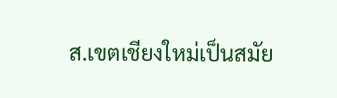ส.เขตเชียงใหม่เป็นสมัย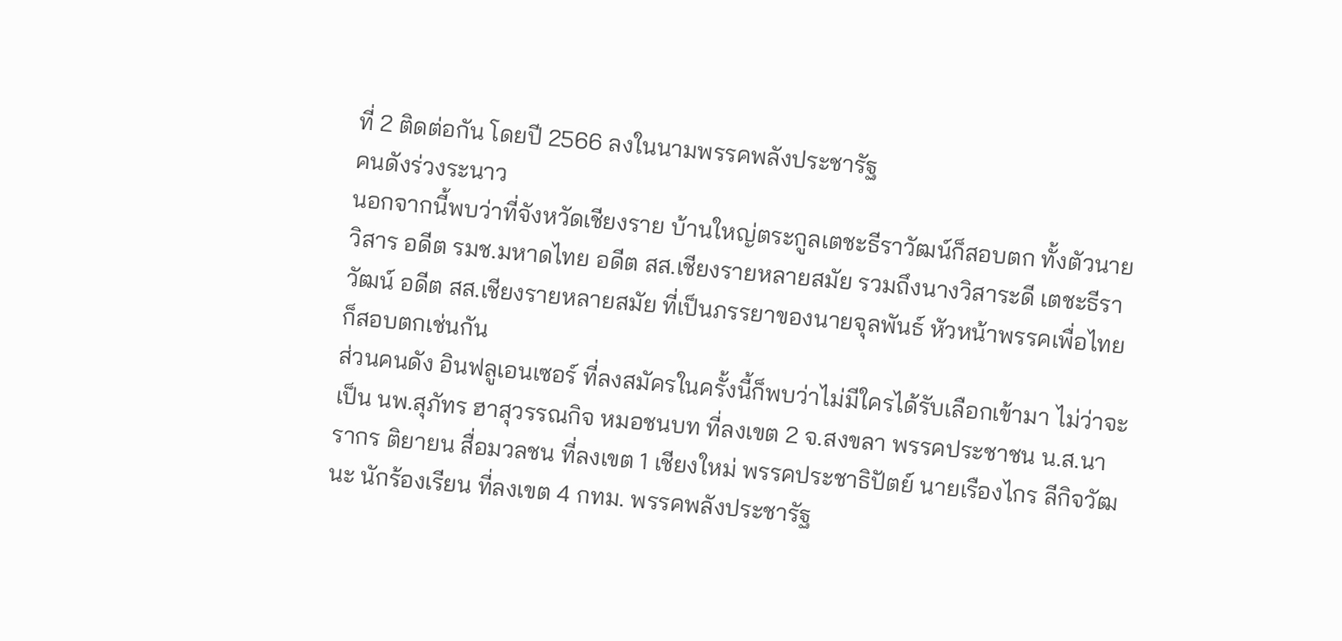ที่ 2 ติดต่อกัน โดยปี 2566 ลงในนามพรรคพลังประชารัฐ
คนดังร่วงระนาว
นอกจากนี้พบว่าที่จังหวัดเชียงราย บ้านใหญ่ตระกูลเตชะธีราวัฒน์ก็สอบตก ทั้งตัวนายวิสาร อดีต รมช.มหาดไทย อดีต สส.เชียงรายหลายสมัย รวมถึงนางวิสาระดี เตชะธีราวัฒน์ อดีต สส.เชียงรายหลายสมัย ที่เป็นภรรยาของนายจุลพันธ์ หัวหน้าพรรคเพื่อไทยก็สอบตกเช่นกัน
ส่วนคนดัง อินฟลูเอนเซอร์ ที่ลงสมัครในครั้งนี้ก็พบว่าไม่มีใครได้รับเลือกเข้ามา ไม่ว่าจะเป็น นพ.สุภัทร ฮาสุวรรณกิจ หมอชนบท ที่ลงเขต 2 จ.สงขลา พรรคประชาชน น.ส.นารากร ติยายน สื่อมวลชน ที่ลงเขต 1 เชียงใหม่ พรรคประชาธิปัตย์ นายเรืองไกร ลีกิจวัฒนะ นักร้องเรียน ที่ลงเขต 4 กทม. พรรคพลังประชารัฐ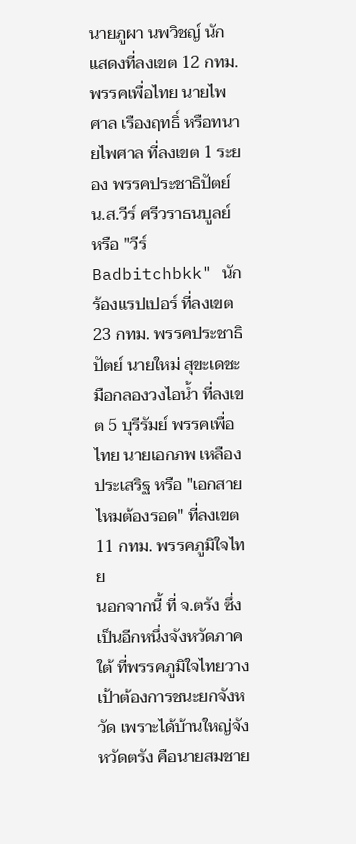นายภูผา นพวิชญ์ นักแสดงที่ลงเขต 12 กทม.พรรคเพื่อไทย นายไพศาล เรืองฤทธิ์ หรือทนายไพศาล ที่ลงเขต 1 ระยอง พรรคประชาธิปัตย์ น.ส.วีร์ ศรีวราธนบูลย์ หรือ "วีร์ Badbitchbkk" นักร้องแรปเปอร์ ที่ลงเขต 23 กทม. พรรคประชาธิปัตย์ นายใหม่ สุขะเดชะ มือกลองวงไอน้ำ ที่ลงเขต 5 บุรีรัมย์ พรรคเพื่อไทย นายเอกภพ เหลืองประเสริฐ หรือ "เอกสายไหมต้องรอด" ที่ลงเขต 11 กทม. พรรคภูมิใจไทย
นอกจากนี้ ที่ จ.ตรัง ซึ่งเป็นอีกหนึ่งจังหวัดภาคใต้ ที่พรรคภูมิใจไทยวางเป้าต้องการชนะยกจังหวัด เพราะได้บ้านใหญ่จังหวัดตรัง คือนายสมชาย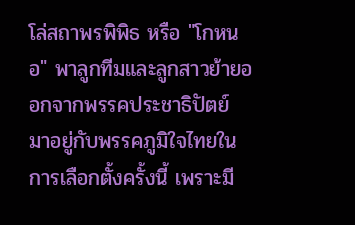โล่สถาพรพิพิธ หรือ "โกหนอ" พาลูกทีมและลูกสาวย้ายออกจากพรรคประชาธิปัตย์ มาอยู่กับพรรคภูมิใจไทยในการเลือกตั้งครั้งนี้ เพราะมี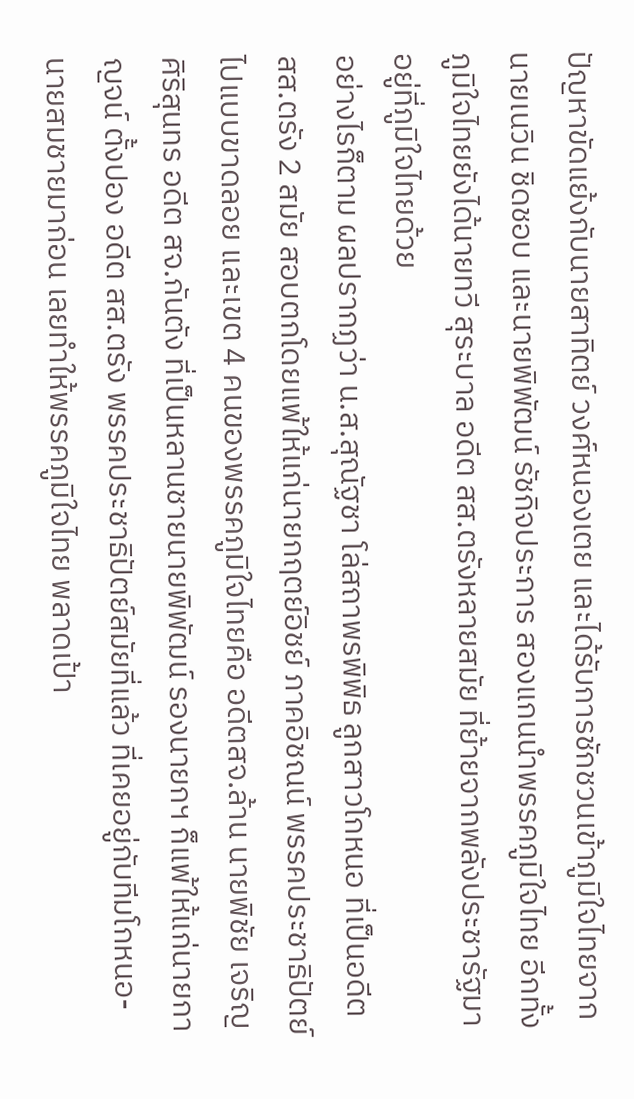ปัญหาขัดแย้งกับนายสาทิตย์ วงศ์หนองเตย และได้รับการชักชวนเข้าภูมิใจไทยจากนายเนวิน ชิดชอบ และนายพิพัฒน์ รัชกิจประการ สองแกนนำพรรคภูมิใจไทย อีกทั้งภูมิใจไทยยังได้นายทวี สุระบาล อดีต สส.ตรังหลายสมัย ที่ย้ายจากพลังประชารัฐมาอยู่ที่ภูมิใจไทยด้วย
อย่างไรก็ตาม ผลปรากฏว่า น.ส.สุณัฐชา โล่สถาพรพิพิธ ลูกสาวโกหนอ ที่เป็นอดีต สส.ตรัง 2 สมัย สอบตกโดยแพ้ให้แก่นายกฤตย์อิชย์ ภาคอิชณน์ พรรคประชาธิปัตย์ ไปแบบขาดลอย และเขต 4 คนของพรรคภูมิใจไทยคือ อดีตสจ.ล้าน นายพิชัย เจริญศิริสุนทร อดีต สจ.กันตัง ที่เป็นหลานชายนายพิพัฒน์ รองนายกฯ ก็แพ้ให้แก่นายกาญจน์ ตั้งปอง อดีต สส.ตรัง พรรคประชาธิปัตย์สมัยที่แล้ว ที่เคยอยู่กับทีมโกหนอ-นายสมชายมาก่อน เลยทำให้พรรคภูมิใจไทย พลาดเป้า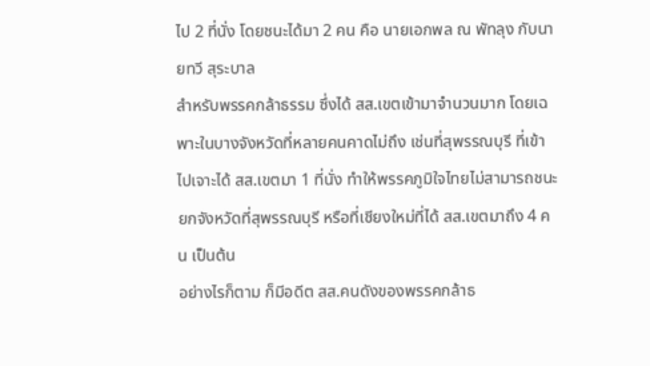ไป 2 ที่นั่ง โดยชนะได้มา 2 คน คือ นายเอกพล ณ พัทลุง กับนายทวี สุระบาล
สำหรับพรรคกล้าธรรม ซึ่งได้ สส.เขตเข้ามาจำนวนมาก โดยเฉพาะในบางจังหวัดที่หลายคนคาดไม่ถึง เช่นที่สุพรรณบุรี ที่เข้าไปเจาะได้ สส.เขตมา 1 ที่นั่ง ทำให้พรรคภูมิใจไทยไม่สามารถชนะยกจังหวัดที่สุพรรณบุรี หรือที่เชียงใหม่ที่ได้ สส.เขตมาถึง 4 คน เป็นต้น
อย่างไรก็ตาม ก็มีอดีต สส.คนดังของพรรคกล้าธ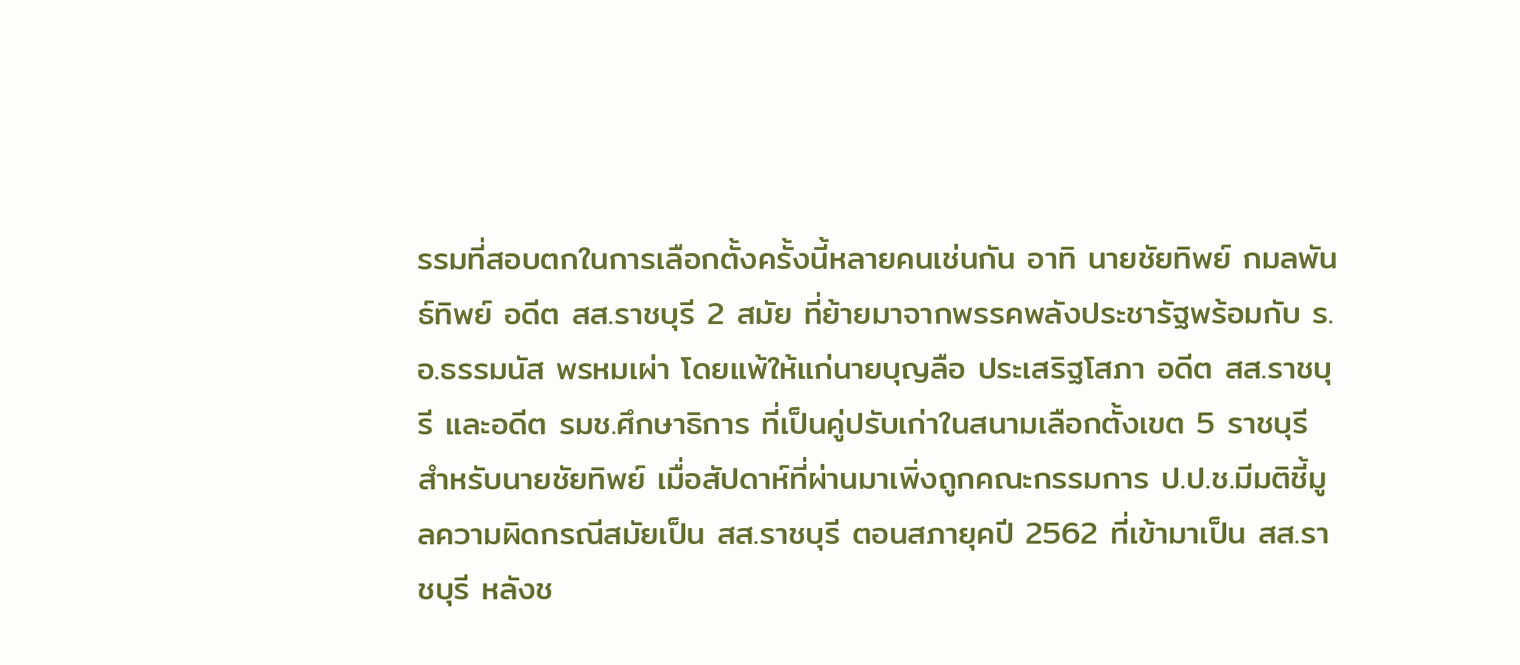รรมที่สอบตกในการเลือกตั้งครั้งนี้หลายคนเช่นกัน อาทิ นายชัยทิพย์ กมลพันธ์ทิพย์ อดีต สส.ราชบุรี 2 สมัย ที่ย้ายมาจากพรรคพลังประชารัฐพร้อมกับ ร.อ.ธรรมนัส พรหมเผ่า โดยแพ้ให้แก่นายบุญลือ ประเสริฐโสภา อดีต สส.ราชบุรี และอดีต รมช.ศึกษาธิการ ที่เป็นคู่ปรับเก่าในสนามเลือกตั้งเขต 5 ราชบุรี
สำหรับนายชัยทิพย์ เมื่อสัปดาห์ที่ผ่านมาเพิ่งถูกคณะกรรมการ ป.ป.ช.มีมติชี้มูลความผิดกรณีสมัยเป็น สส.ราชบุรี ตอนสภายุคปี 2562 ที่เข้ามาเป็น สส.ราชบุรี หลังช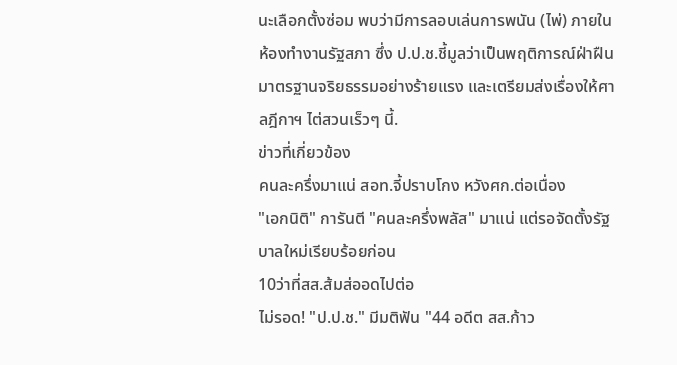นะเลือกตั้งซ่อม พบว่ามีการลอบเล่นการพนัน (ไพ่) ภายในห้องทำงานรัฐสภา ซึ่ง ป.ป.ช.ชี้มูลว่าเป็นพฤติการณ์ฝ่าฝืนมาตรฐานจริยธรรมอย่างร้ายแรง และเตรียมส่งเรื่องให้ศาลฎีกาฯ ไต่สวนเร็วๆ นี้.
ข่าวที่เกี่ยวข้อง
คนละครึ่งมาแน่ สอท.จี้ปราบโกง หวังศก.ต่อเนื่อง
"เอกนิติ" การันตี "คนละครึ่งพลัส" มาแน่ แต่รอจัดตั้งรัฐบาลใหม่เรียบร้อยก่อน
10ว่าที่สส.ส้มส่ออดไปต่อ
ไม่รอด! "ป.ป.ช." มีมติฟัน "44 อดีต สส.ก้าว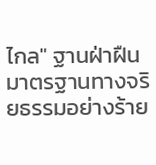ไกล" ฐานฝ่าฝืนมาตรฐานทางจริยธรรมอย่างร้าย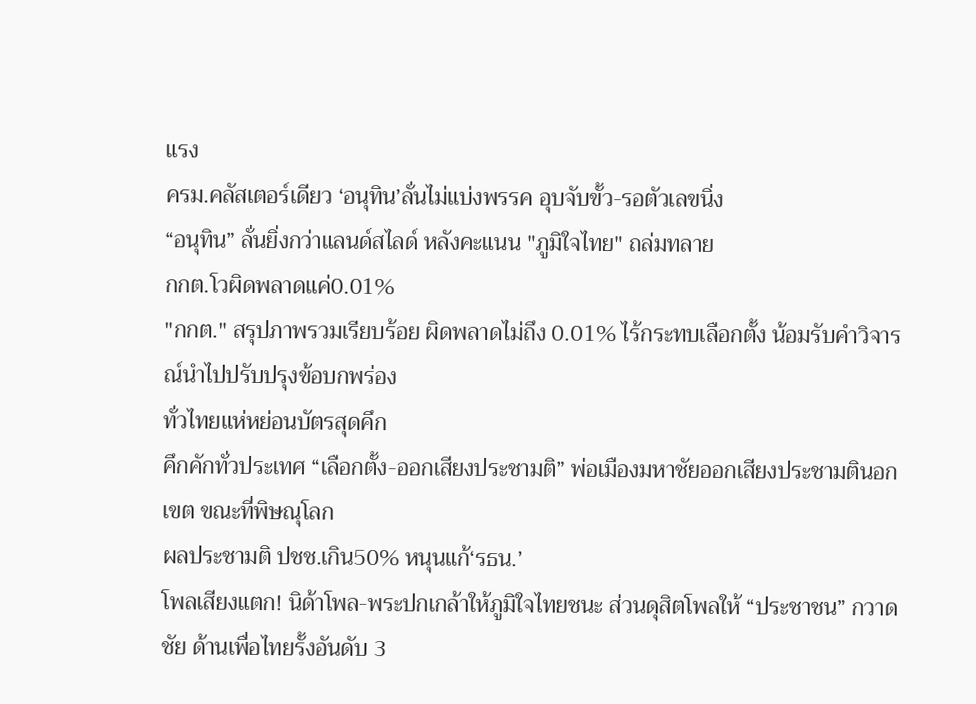แรง
ครม.คลัสเตอร์เดียว ‘อนุทิน’ลั่นไม่แบ่งพรรค อุบจับขั้ว-รอตัวเลขนิ่ง
“อนุทิน” ลั่นยิ่งกว่าแลนด์สไลด์ หลังคะแนน "ภูมิใจไทย" ถล่มทลาย
กกต.โวผิดพลาดแค่0.01%
"กกต." สรุปภาพรวมเรียบร้อย ผิดพลาดไม่ถึง 0.01% ไร้กระทบเลือกตั้ง น้อมรับคำวิจารณ์นำไปปรับปรุงข้อบกพร่อง
ทั่วไทยแห่หย่อนบัตรสุดคึก
คึกคักทั่วประเทศ “เลือกตั้ง-ออกเสียงประชามติ” พ่อเมืองมหาชัยออกเสียงประชามตินอกเขต ขณะที่พิษณุโลก
ผลประชามติ ปชช.เกิน50% หนุนแก้‘รธน.’
โพลเสียงแตก! นิด้าโพล-พระปกเกล้าให้ภูมิใจไทยชนะ ส่วนดุสิตโพลให้ “ประชาชน” กวาดชัย ด้านเพื่อไทยรั้งอันดับ 3